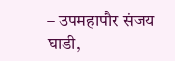– उपमहापौर संजय घाडी,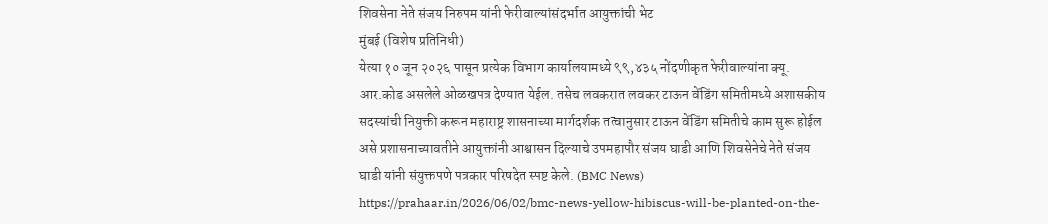शिवसेना नेते संजय निरुपम यांनी फेरीवाल्यांसंदर्भात आयुक्तांची भेट
मुंबई (विशेष प्रतिनिधी)
येत्या १० जून २०२६ पासून प्रत्येक विभाग कार्यालयामध्ये ९९,४३५ नोंदणीकृत फेरीवाल्यांना क्यू. आर.कोड असलेले ओळखपत्र देण्यात येईल. तसेच लवकरात लवकर टाऊन वेंडिंग समितीमध्ये अशासकीय सदस्यांची नियुक्ती करून महाराष्ट्र शासनाच्या मार्गदर्शक तत्वानुसार टाऊन वेंडिंग समितीचे काम सुरू होईल असे प्रशासनाच्यावतीने आयुक्तांनी आश्वासन दिल्याचे उपमहापौर संजय घाडी आणि शिवसेनेचे नेते संजय घाडी यांनी संयुक्तपणे पत्रकार परिषदेत स्पष्ट केले. (BMC News)
https://prahaar.in/2026/06/02/bmc-news-yellow-hibiscus-will-be-planted-on-the-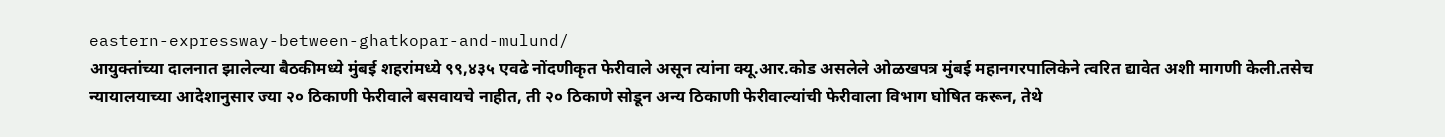eastern-expressway-between-ghatkopar-and-mulund/
आयुक्तांच्या दालनात झालेल्या बैठकीमध्ये मुंबई शहरांमध्ये ९९,४३५ एवढे नोंदणीकृत फेरीवाले असून त्यांना क्यू.आर.कोड असलेले ओळखपत्र मुंबई महानगरपालिकेने त्वरित द्यावेत अशी मागणी केली.तसेच न्यायालयाच्या आदेशानुसार ज्या २० ठिकाणी फेरीवाले बसवायचे नाहीत, ती २० ठिकाणे सोडून अन्य ठिकाणी फेरीवाल्यांची फेरीवाला विभाग घोषित करून, तेथे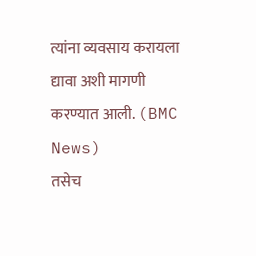त्यांना व्यवसाय करायला द्यावा अशी मागणी करण्यात आली. (BMC News)
तसेच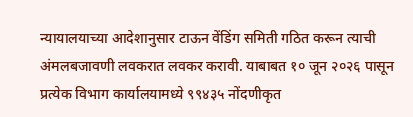न्यायालयाच्या आदेशानुसार टाऊन वेंडिंग समिती गठित करून त्याची अंमलबजावणी लवकरात लवकर करावी. याबाबत १० जून २०२६ पासून प्रत्येक विभाग कार्यालयामध्ये ९९४३५ नोंदणीकृत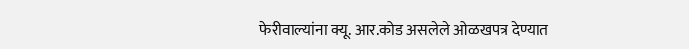फेरीवाल्यांना क्यू. आर.कोड असलेले ओळखपत्र देण्यात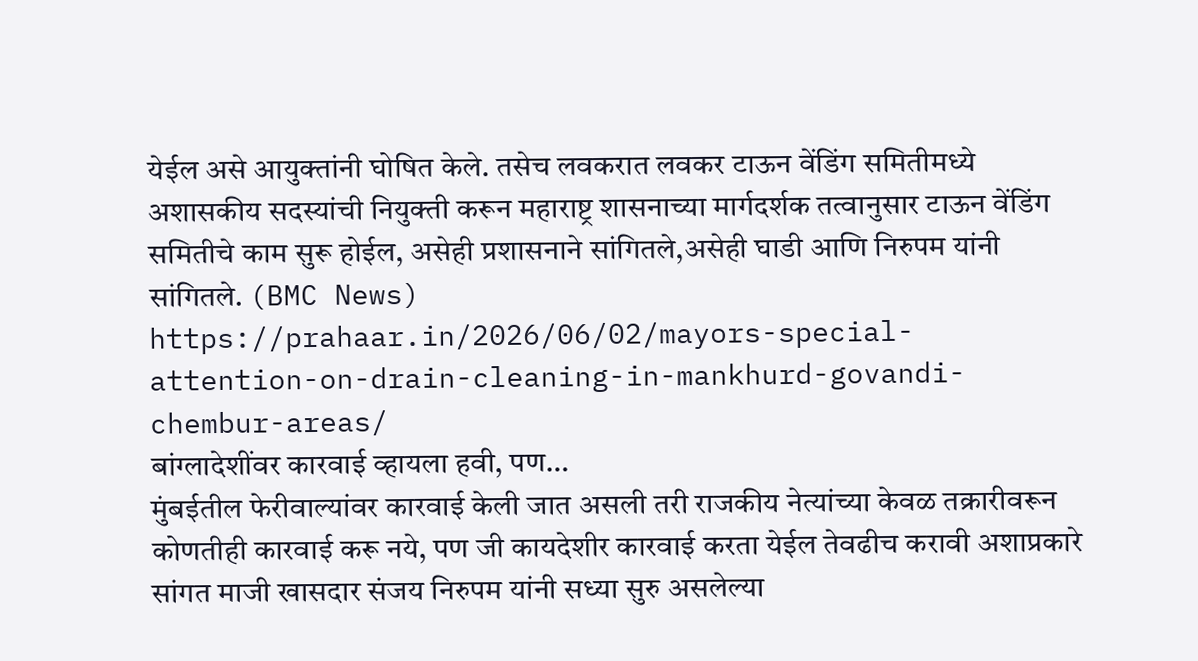येईल असे आयुक्तांनी घोषित केले. तसेच लवकरात लवकर टाऊन वेंडिंग समितीमध्ये अशासकीय सदस्यांची नियुक्ती करून महाराष्ट्र शासनाच्या मार्गदर्शक तत्वानुसार टाऊन वेंडिंग समितीचे काम सुरू होईल, असेही प्रशासनाने सांगितले,असेही घाडी आणि निरुपम यांनी सांगितले. (BMC News)
https://prahaar.in/2026/06/02/mayors-special-attention-on-drain-cleaning-in-mankhurd-govandi-chembur-areas/
बांग्लादेशींवर कारवाई व्हायला हवी, पण…
मुंबईतील फेरीवाल्यांवर कारवाई केली जात असली तरी राजकीय नेत्यांच्या केवळ तक्रारीवरून कोणतीही कारवाई करू नये, पण जी कायदेशीर कारवाई करता येईल तेवढीच करावी अशाप्रकारे सांगत माजी खासदार संजय निरुपम यांनी सध्या सुरु असलेल्या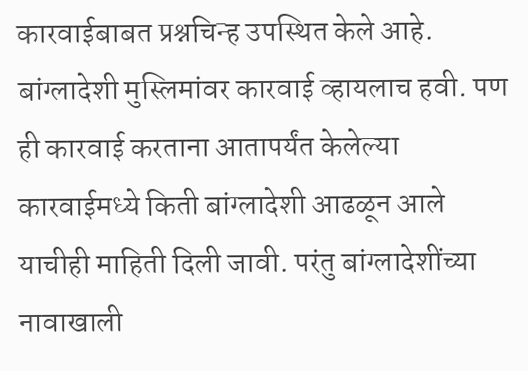कारवाईबाबत प्रश्नचिन्ह उपस्थित केले आहे. बांग्लादेशी मुस्लिमांवर कारवाई व्हायलाच हवी. पण ही कारवाई करताना आतापर्यंत केलेल्या कारवाईमध्ये किती बांग्लादेशी आढळून आले याचीही माहिती दिली जावी. परंतु बांग्लादेशींच्या नावाखाली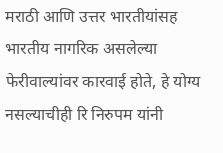मराठी आणि उत्तर भारतीयांसह भारतीय नागरिक असलेल्या फेरीवाल्यांवर कारवाई होते, हे योग्य नसल्याचीही रि निरुपम यांनी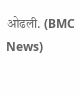ओढली. (BMC News)